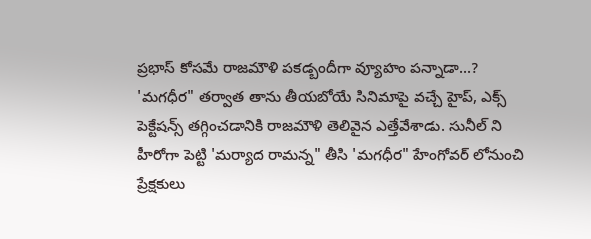ప్రభాస్ కోసమే రాజమౌళి పకడ్బందీగా వ్యూహం పన్నాడా...?
'మగధీర" తర్వాత తాను తీయబోయే సినిమాపై వచ్చే హైప్, ఎక్స్ పెక్టేషన్స్ తగ్గించడానికి రాజమౌళి తెలివైన ఎత్తేవేశాడు. సునీల్ ని హీరోగా పెట్టి 'మర్యాద రామన్న" తీసి 'మగధీర" హేంగోవర్ లోనుంచి ప్రేక్షకులు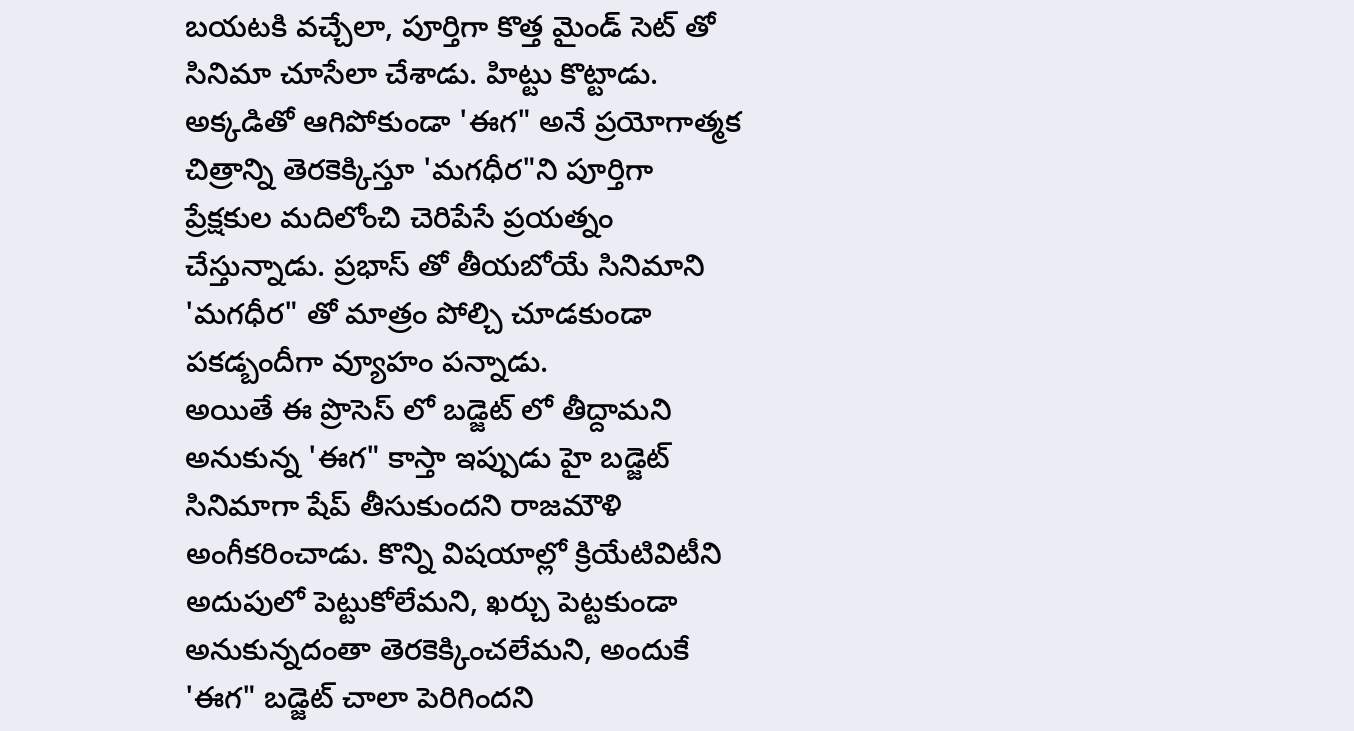బయటకి వచ్చేలా, పూర్తిగా కొత్త మైండ్ సెట్ తో సినిమా చూసేలా చేశాడు. హిట్టు కొట్టాడు. అక్కడితో ఆగిపోకుండా 'ఈగ" అనే ప్రయోగాత్మక చిత్రాన్ని తెరకెక్కిస్తూ 'మగధీర"ని పూర్తిగా ప్రేక్షకుల మదిలోంచి చెరిపేసే ప్రయత్నం చేస్తున్నాడు. ప్రభాస్ తో తీయబోయే సినిమాని 'మగధీర" తో మాత్రం పోల్చి చూడకుండా పకడ్బందీగా వ్యూహం పన్నాడు.
అయితే ఈ ప్రొసెస్ లో బడ్జెట్ లో తీద్దామని అనుకున్న 'ఈగ" కాస్తా ఇప్పుడు హై బడ్జెట్ సినిమాగా షేప్ తీసుకుందని రాజమౌళి అంగీకరించాడు. కొన్ని విషయాల్లో క్రియేటివిటీని అదుపులో పెట్టుకోలేమని, ఖర్చు పెట్టకుండా అనుకున్నదంతా తెరకెక్కించలేమని, అందుకే 'ఈగ" బడ్జెట్ చాలా పెరిగిందని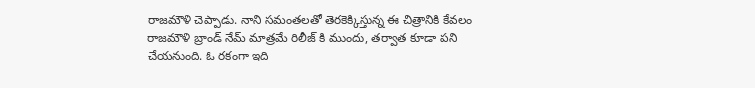రాజమౌళి చెప్పాడు. నాని సమంతలతో తెరకెక్కిస్తున్న ఈ చిత్రానికి కేవలం రాజమౌళి బ్రాండ్ నేమ్ మాత్రమే రిలీజ్ కి ముందు, తర్వాత కూడా పని చేయనుంది. ఓ రకంగా ఇది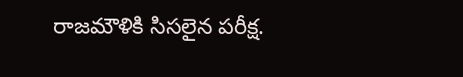రాజమౌళికి సిసలైన పరీక్ష.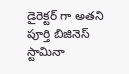డైరెక్టర్ గా అతని పూర్తి బిజినెస్ స్టామినా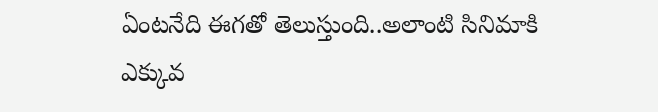ఏంటనేది ఈగతో తెలుస్తుంది..అలాంటి సినిమాకి ఎక్కువ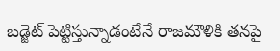బడ్జెట్ పెట్టిస్తున్నాడంటేనే రాజమౌళికి తనపై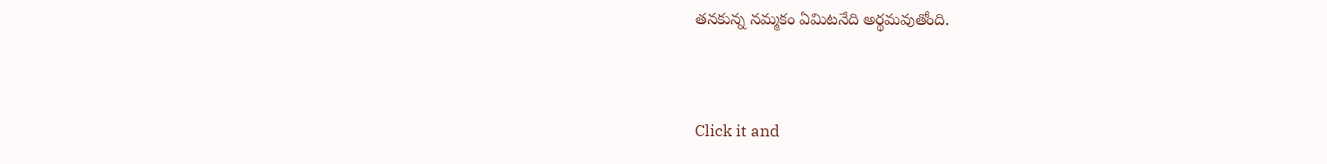తనకున్న నమ్మకం ఏమిటనేది అర్థమవుతోంది.


Click it and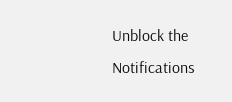Unblock the Notifications